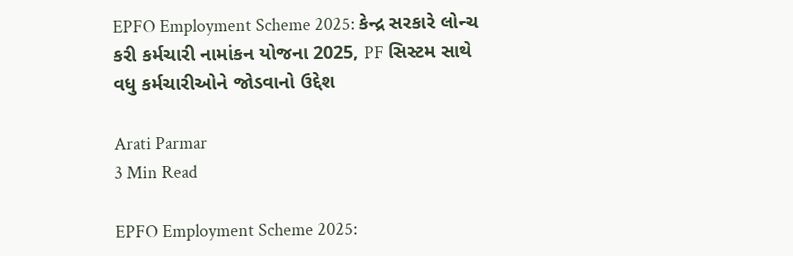EPFO Employment Scheme 2025: કેન્દ્ર સરકારે લોન્ચ કરી કર્મચારી નામાંકન યોજના 2025, PF સિસ્ટમ સાથે વધુ કર્મચારીઓને જોડવાનો ઉદ્દેશ

Arati Parmar
3 Min Read

EPFO Employment Scheme 2025: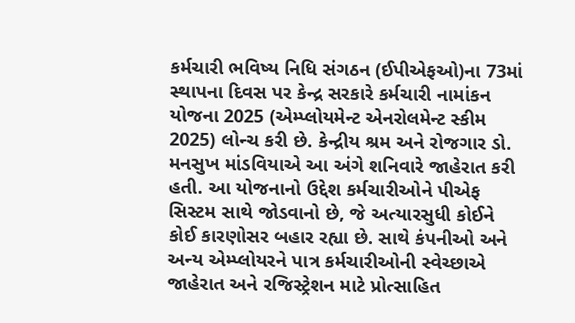કર્મચારી ભવિષ્ય નિધિ સંગઠન (ઈપીએફઓ)ના 73માં સ્થાપના દિવસ પર કેન્દ્ર સરકારે કર્મચારી નામાંકન યોજના 2025 (એમ્પ્લોયમેન્ટ એનરોલમેન્ટ સ્કીમ 2025) લોન્ચ કરી છે. કેન્દ્રીય શ્રમ અને રોજગાર ડો. મનસુખ માંડવિયાએ આ અંગે શનિવારે જાહેરાત કરી હતી. આ યોજનાનો ઉદ્દેશ કર્મચારીઓને પીએફ સિસ્ટમ સાથે જોડવાનો છે, જે અત્યારસુધી કોઈને કોઈ કારણોસર બહાર રહ્યા છે. સાથે કંપનીઓ અને અન્ય એમ્પ્લોયરને પાત્ર કર્મચારીઓની સ્વેચ્છાએ જાહેરાત અને રજિસ્ટ્રેશન માટે પ્રોત્સાહિત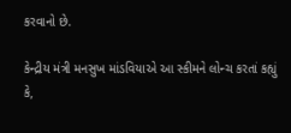કરવાનો છે.

કેન્દ્રીય મંત્રી મનસુખ માંડવિયાએ આ સ્કીમને લોન્ચ કરતાં કહ્યું કે,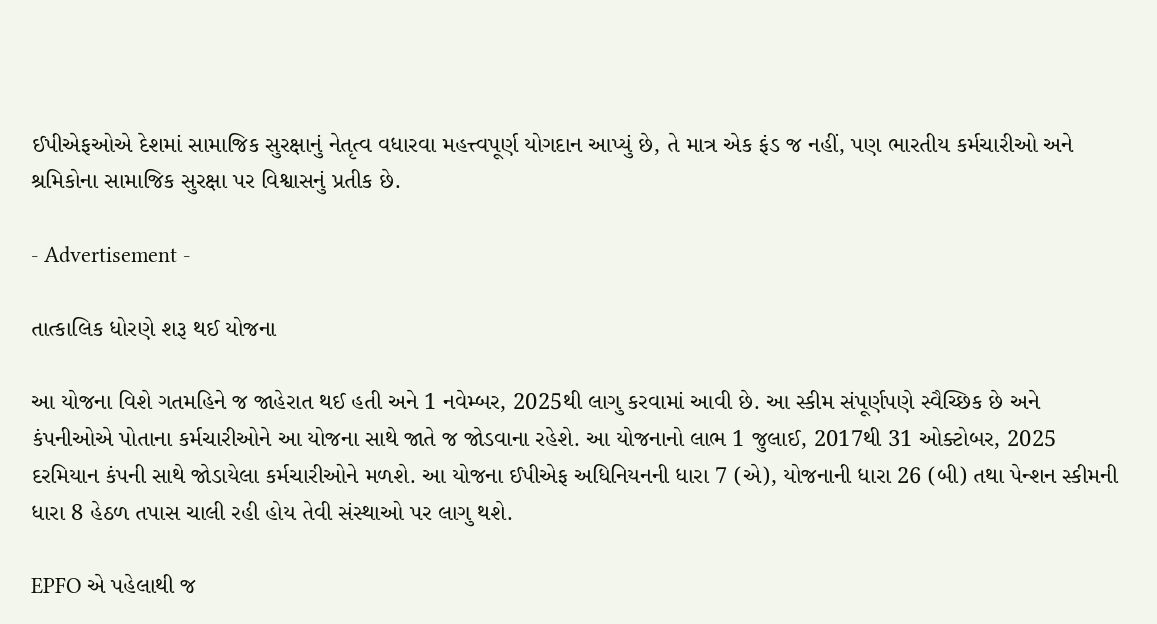ઈપીએફઓએ દેશમાં સામાજિક સુરક્ષાનું નેતૃત્વ વધારવા મહત્ત્વપૂર્ણ યોગદાન આપ્યું છે, તે માત્ર એક ફંડ જ નહીં, પણ ભારતીય કર્મચારીઓ અને શ્રમિકોના સામાજિક સુરક્ષા પર વિશ્વાસનું પ્રતીક છે.

- Advertisement -

તાત્કાલિક ધોરણે શરૂ થઈ યોજના

આ યોજના વિશે ગતમહિને જ જાહેરાત થઈ હતી અને 1 નવેમ્બર, 2025થી લાગુ કરવામાં આવી છે. આ સ્કીમ સંપૂર્ણપણે સ્વૈચ્છિક છે અને કંપનીઓએ પોતાના કર્મચારીઓને આ યોજના સાથે જાતે જ જોડવાના રહેશે. આ યોજનાનો લાભ 1 જુલાઈ, 2017થી 31 ઓક્ટોબર, 2025 દરમિયાન કંપની સાથે જોડાયેલા કર્મચારીઓને મળશે. આ યોજના ઈપીએફ અધિનિયનની ધારા 7 (એ), યોજનાની ધારા 26 (બી) તથા પેન્શન સ્કીમની ધારા 8 હેઠળ તપાસ ચાલી રહી હોય તેવી સંસ્થાઓ પર લાગુ થશે.

EPFO એ પહેલાથી જ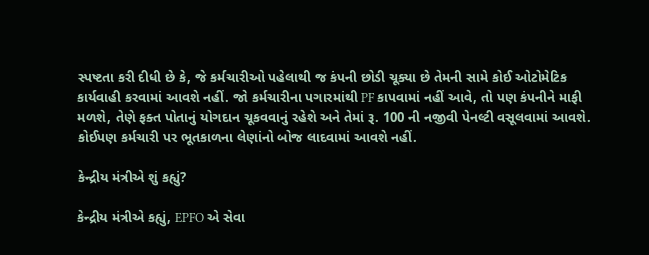સ્પષ્ટતા કરી દીધી છે કે, જે કર્મચારીઓ પહેલાથી જ કંપની છોડી ચૂક્યા છે તેમની સામે કોઈ ઓટોમેટિક કાર્યવાહી કરવામાં આવશે નહીં. જો કર્મચારીના પગારમાંથી PF કાપવામાં નહીં આવે, તો પણ કંપનીને માફી મળશે, તેણે ફક્ત પોતાનું યોગદાન ચૂકવવાનું રહેશે અને તેમાં રૂ. 100 ની નજીવી પેનલ્ટી વસૂલવામાં આવશે. કોઈપણ કર્મચારી પર ભૂતકાળના લેણાંનો બોજ લાદવામાં આવશે નહીં.

કેન્દ્રીય મંત્રીએ શું કહ્યું?

કેન્દ્રીય મંત્રીએ કહ્યું, EPFO એ સેવા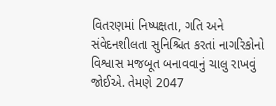વિતરણમાં નિષ્પક્ષતા, ગતિ અને સંવેદનશીલતા સુનિશ્ચિત કરતાં નાગરિકોનો વિશ્વાસ મજબૂત બનાવવાનું ચાલુ રાખવું જોઈએ. તેમણે 2047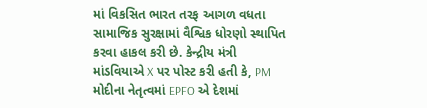માં વિકસિત ભારત તરફ આગળ વધતા સામાજિક સુરક્ષામાં વૈશ્વિક ધોરણો સ્થાપિત કરવા હાકલ કરી છે. કેન્દ્રીય મંત્રી માંડવિયાએ X પર પોસ્ટ કરી હતી કે, PM મોદીના નેતૃત્વમાં EPFO એ દેશમાં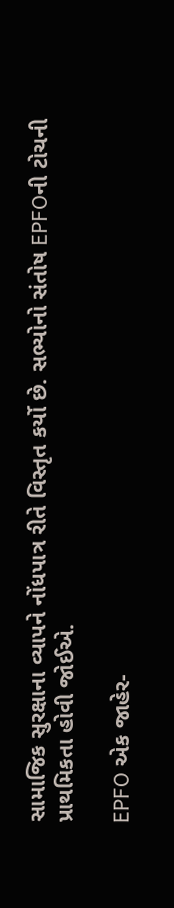સામાજિક સુરક્ષાના વ્યાપને નોંધપાત્ર રીતે વિસ્તૃત કર્યો છે. સભ્યોનો સંતોષ EPFOની ટોચની પ્રાથમિકતા હોવી જોઈએ.

EPFO એક જાહેર-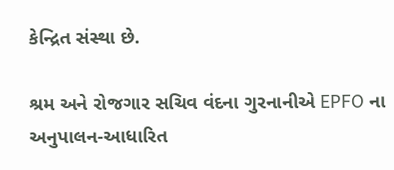કેન્દ્રિત સંસ્થા છે.

શ્રમ અને રોજગાર સચિવ વંદના ગુરનાનીએ EPFO ના અનુપાલન-આધારિત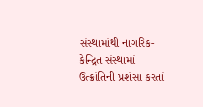સંસ્થામાંથી નાગરિક-કેન્દ્રિત સંસ્થામાં ઉત્ક્રાંતિની પ્રશંસા કરતાં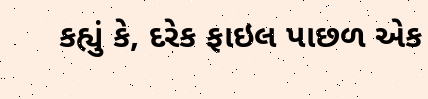કહ્યું કે, દરેક ફાઇલ પાછળ એક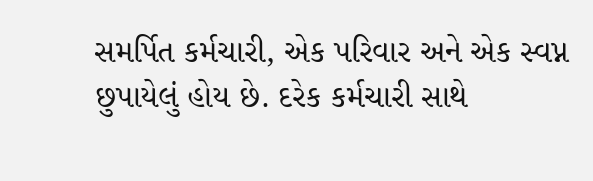સમર્પિત કર્મચારી, એક પરિવાર અને એક સ્વપ્ન છુપાયેલું હોય છે. દરેક કર્મચારી સાથે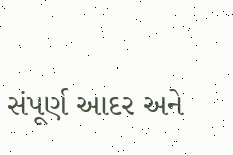સંપૂર્ણ આદર અને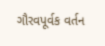ગૌરવપૂર્વક વર્તન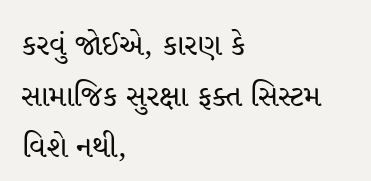કરવું જોઈએ, કારણ કે સામાજિક સુરક્ષા ફક્ત સિસ્ટમ વિશે નથી,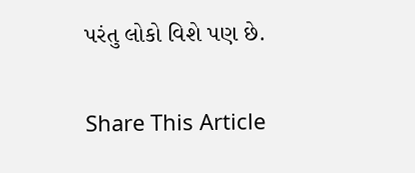પરંતુ લોકો વિશે પણ છે.

Share This Article